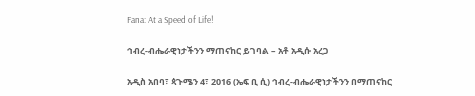Fana: At a Speed of Life!

ኅብረ-ብሔራዊነታችንን ማጠናከር ይገባል – አቶ አዲሱ አረጋ

አዲስ አበባ፣ ጳጉሜን 4፣ 2016 (ኤፍ ቢ ሲ) ኅብረ-ብሔራዊነታችንን በማጠናከር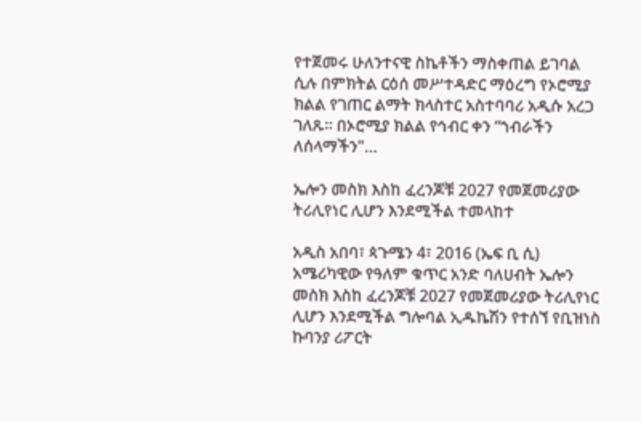የተጀመሩ ሁለንተናዊ ስኬቶችን ማስቀጠል ይገባል ሲሉ በምክትል ርዕሰ መሥተዳድር ማዕረግ የኦሮሚያ ክልል የገጠር ልማት ክላስተር አስተባባሪ አዲሱ አረጋ ገለጹ፡፡ በኦሮሚያ ክልል የኅብር ቀን “ኀብራችን ለሰላማችን"…

ኤሎን መስክ እስከ ፈረንጆቹ 2027 የመጀመሪያው ትሪሊየነር ሊሆን እንደሚችል ተመላከተ

አዲስ አበባ፣ ጳጉሜን 4፣ 2016 (ኤፍ ቢ ሲ) አሜሪካዊው የዓለም ቁጥር አንድ ባለሀብት ኤሎን መስክ እስከ ፈረንጆቹ 2027 የመጀመሪያው ትሪሊየነር ሊሆን እንደሚችል ግሎባል ኢዱኬሽን የተሰኘ የቢዝነስ ኩባንያ ሪፖርት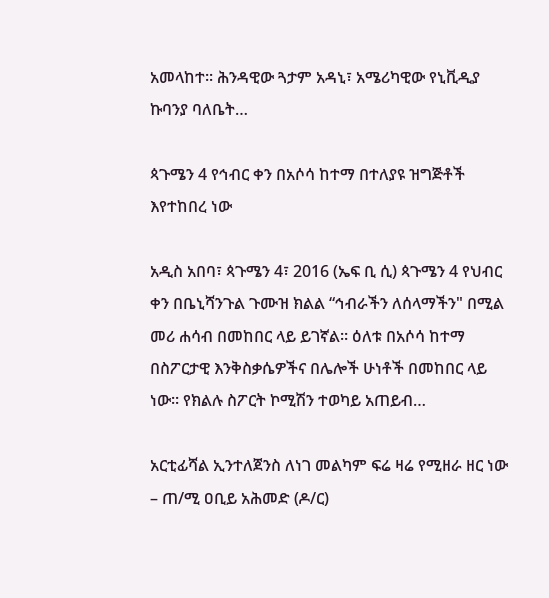አመላከተ፡፡ ሕንዳዊው ጓታም አዳኒ፣ አሜሪካዊው የኒቪዲያ ኩባንያ ባለቤት…

ጳጉሜን 4 የኅብር ቀን በአሶሳ ከተማ በተለያዩ ዝግጅቶች እየተከበረ ነው

አዲስ አበባ፣ ጳጉሜን 4፣ 2016 (ኤፍ ቢ ሲ) ጳጉሜን 4 የህብር ቀን በቤኒሻንጉል ጉሙዝ ክልል “ኅብራችን ለሰላማችን" በሚል መሪ ሐሳብ በመከበር ላይ ይገኛል። ዕለቱ በአሶሳ ከተማ በስፖርታዊ እንቅስቃሴዎችና በሌሎች ሁነቶች በመከበር ላይ ነው፡፡ የክልሉ ስፖርት ኮሚሽን ተወካይ አጠይብ…

አርቲፊሻል ኢንተለጀንስ ለነገ መልካም ፍሬ ዛሬ የሚዘራ ዘር ነው – ጠ/ሚ ዐቢይ አሕመድ (ዶ/ር)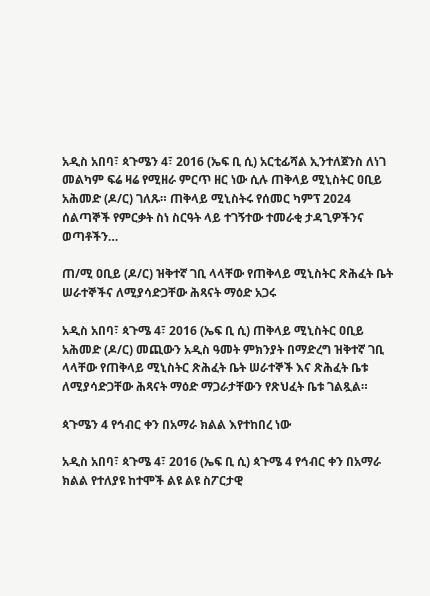አዲስ አበባ፣ ጳጉሜን 4፣ 2016 (ኤፍ ቢ ሲ) አርቲፊሻል ኢንተለጀንስ ለነገ መልካም ፍሬ ዛሬ የሚዘራ ምርጥ ዘር ነው ሲሉ ጠቅላይ ሚኒስትር ዐቢይ አሕመድ (ዶ/ር) ገለጹ። ጠቅላይ ሚኒስትሩ የሰመር ካምፕ 2024 ሰልጣኞች የምርቃት ስነ ስርዓት ላይ ተገኝተው ተመራቂ ታዳጊዎችንና ወጣቶችን…

ጠ/ሚ ዐቢይ (ዶ/ር) ዝቅተኛ ገቢ ላላቸው የጠቅላይ ሚኒስትር ጽሕፈት ቤት ሠራተኞችና ለሚያሳድጋቸው ሕጻናት ማዕድ አጋሩ

አዲስ አበባ፣ ጳጉሜ 4፣ 2016 (ኤፍ ቢ ሲ) ጠቅላይ ሚኒስትር ዐቢይ አሕመድ (ዶ/ር) መጪውን አዲስ ዓመት ምክንያት በማድረግ ዝቅተኛ ገቢ ላላቸው የጠቅላይ ሚኒስትር ጽሕፈት ቤት ሠራተኞች እና ጽሕፈት ቤቱ ለሚያሳድጋቸው ሕጻናት ማዕድ ማጋራታቸውን የጽህፈት ቤቱ ገልጿል።

ጳጉሜን 4 የኅብር ቀን በአማራ ክልል እየተከበረ ነው

አዲስ አበባ፣ ጳጉሜ 4፣ 2016 (ኤፍ ቢ ሲ) ጳጉሜ 4 የኅብር ቀን በአማራ ክልል የተለያዩ ከተሞች ልዩ ልዩ ስፖርታዊ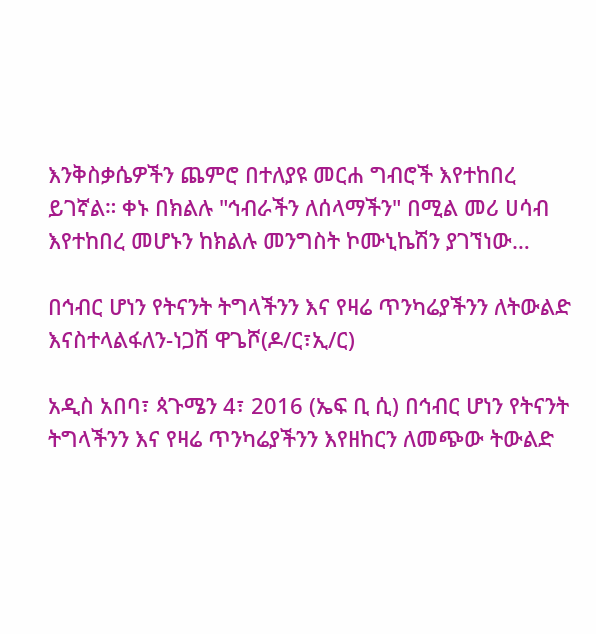እንቅስቃሴዎችን ጨምሮ በተለያዩ መርሐ ግብሮች እየተከበረ ይገኛል። ቀኑ በክልሉ "ኅብራችን ለሰላማችን" በሚል መሪ ሀሳብ እየተከበረ መሆኑን ከክልሉ መንግስት ኮሙኒኬሽን ያገኘነው…

በኅብር ሆነን የትናንት ትግላችንን እና የዛሬ ጥንካሬያችንን ለትውልድ እናስተላልፋለን-ነጋሽ ዋጌሾ(ዶ/ር፣ኢ/ር)

አዲስ አበባ፣ ጳጉሜን 4፣ 2016 (ኤፍ ቢ ሲ) በኅብር ሆነን የትናንት ትግላችንን እና የዛሬ ጥንካሬያችንን እየዘከርን ለመጭው ትውልድ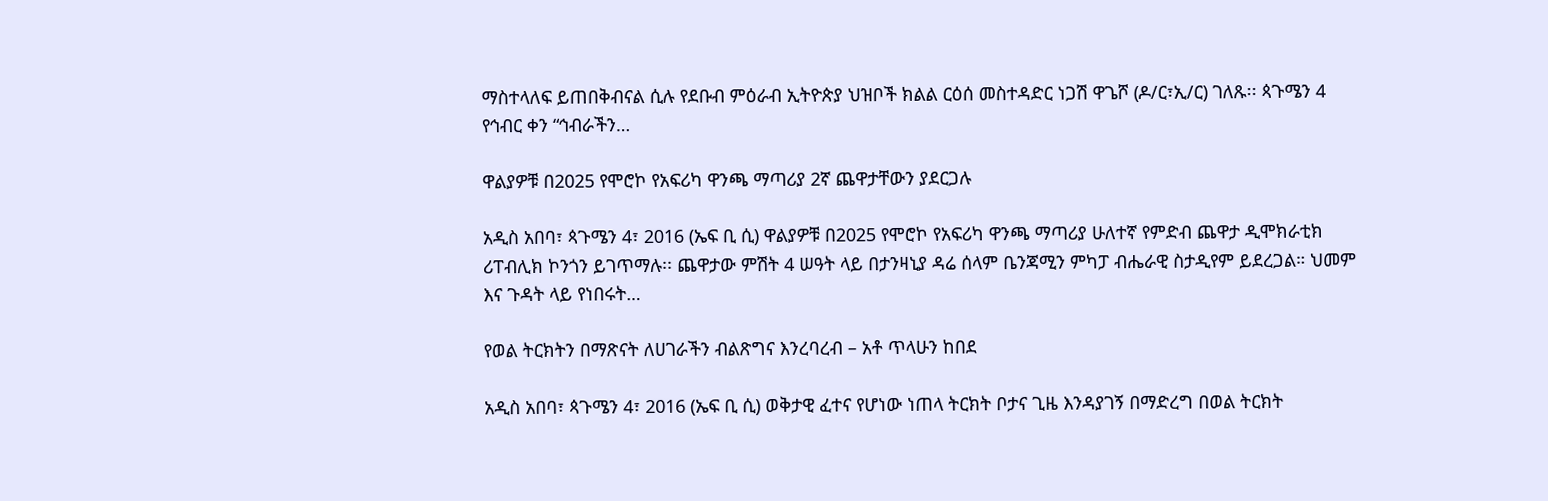ማስተላለፍ ይጠበቅብናል ሲሉ የደቡብ ምዕራብ ኢትዮጵያ ህዝቦች ክልል ርዕሰ መስተዳድር ነጋሽ ዋጌሾ (ዶ/ር፣ኢ/ር) ገለጹ፡፡ ጳጉሜን 4 የኅብር ቀን “ኅብራችን…

ዋልያዎቹ በ2025 የሞሮኮ የአፍሪካ ዋንጫ ማጣሪያ 2ኛ ጨዋታቸውን ያደርጋሉ

አዲስ አበባ፣ ጳጉሜን 4፣ 2016 (ኤፍ ቢ ሲ) ዋልያዎቹ በ2025 የሞሮኮ የአፍሪካ ዋንጫ ማጣሪያ ሁለተኛ የምድብ ጨዋታ ዲሞክራቲክ ሪፐብሊክ ኮንጎን ይገጥማሉ፡፡ ጨዋታው ምሽት 4 ሠዓት ላይ በታንዛኒያ ዳሬ ሰላም ቤንጃሚን ምካፓ ብሔራዊ ስታዲየም ይደረጋል። ህመም እና ጉዳት ላይ የነበሩት…

የወል ትርክትን በማጽናት ለሀገራችን ብልጽግና እንረባረብ – አቶ ጥላሁን ከበደ

አዲስ አበባ፣ ጳጉሜን 4፣ 2016 (ኤፍ ቢ ሲ) ወቅታዊ ፈተና የሆነው ነጠላ ትርክት ቦታና ጊዜ እንዳያገኝ በማድረግ በወል ትርክት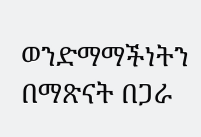ወንድማማችነትን በማጽናት በጋራ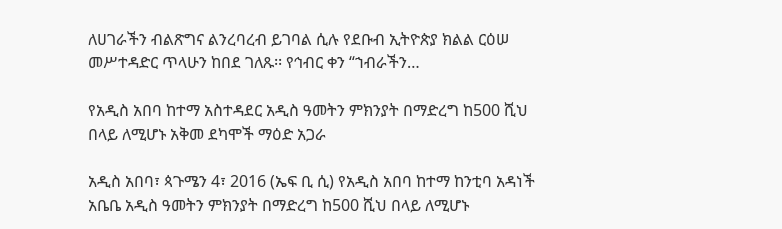ለሀገራችን ብልጽግና ልንረባረብ ይገባል ሲሉ የደቡብ ኢትዮጵያ ክልል ርዕሠ መሥተዳድር ጥላሁን ከበደ ገለጹ፡፡ የኅብር ቀን “ኀብራችን…

የአዲስ አበባ ከተማ አስተዳደር አዲስ ዓመትን ምክንያት በማድረግ ከ500 ሺህ በላይ ለሚሆኑ አቅመ ደካሞች ማዕድ አጋራ

አዲስ አበባ፣ ጳጉሜን 4፣ 2016 (ኤፍ ቢ ሲ) የአዲስ አበባ ከተማ ከንቲባ አዳነች አቤቤ አዲስ ዓመትን ምክንያት በማድረግ ከ500 ሺህ በላይ ለሚሆኑ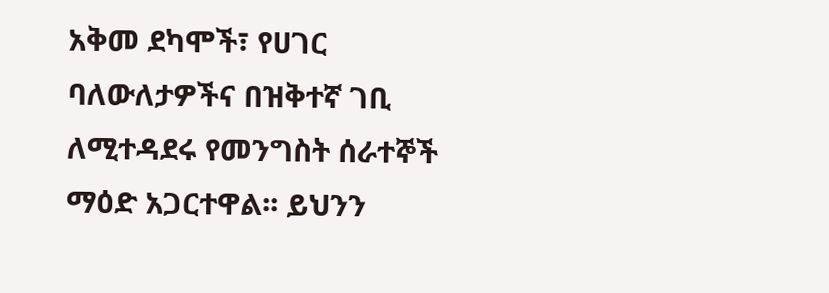አቅመ ደካሞች፣ የሀገር ባለውለታዎችና በዝቅተኛ ገቢ ለሚተዳደሩ የመንግስት ሰራተኞች ማዕድ አጋርተዋል፡፡ ይህንን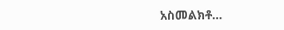አስመልክቶ…